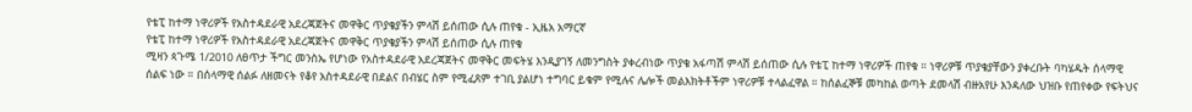የቴፒ ከተማ ነዋሪዎች የአስተዳደራዊ አደረጃጀትና መዋቅር ጥያቄያችን ምላሽ ይሰጠው ሲሉ ጠየቁ - ኢዜአ አማርኛ
የቴፒ ከተማ ነዋሪዎች የአስተዳደራዊ አደረጃጀትና መዋቅር ጥያቄያችን ምላሽ ይሰጠው ሲሉ ጠየቁ
ሚዛን ጳጉሜ 1/2010 ለፀጥታ ችግር መንስኤ የሆነው የአስተዳደራዊ አደረጃጀትና መዋቅር መፍትሄ እንዲያገኝ ለመንግስት ያቀረብነው ጥያቄ አፋጣሽ ምላሽ ይሰጠው ሲሉ የቴፒ ከተማ ነዋሪዎች ጠየቁ ። ነዋሪዎቹ ጥያቄያቸውን ያቀረቡት ባካሄዱት ሰላማዊ ሰልፍ ነው ። በሰላማዊ ሰልፉ ለዘመናት የቆየ አስተዳደራዊ በደልና በብሄር ስም የሚፈጸም ተገቢ ያልሆነ ተግባር ይቁም የሚሉና ሌሎች መልእክትቶችም ነዋሪዎቹ ተላልፈዋል ። ከሰልፈኞቹ መካከል ወጣት ደመላሽ ብዙአየሁ እንዳለው ህዝቡ የጠየቀው የፍትህና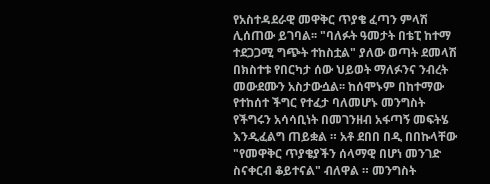የአስተዳደራዊ መዋቅር ጥያቄ ፈጣን ምላሽ ሊሰጠው ይገባል፡፡ "ባለፉት ዓመታት በቴፒ ከተማ ተደጋጋሚ ግጭት ተከስቷል" ያለው ወጣት ደመላሽ በክስተቱ የበርካታ ሰው ህይወት ማለፉንና ንብረት መውደሙን አስታውሷል፡፡ ከሰሞኑም በከተማው የተከሰተ ችግር የተፈታ ባለመሆኑ መንግስት የችግሩን አሳሳቢነት በመገንዘብ አፋጣኝ መፍትሄ እንዲፈልግ ጠይቋል ። አቶ ደበበ በዲ በበኩላቸው "የመዋቅር ጥያቄያችን ሰላማዊ በሆነ መንገድ ስናቀርብ ቆይተናል" ብለዋል ። መንግስት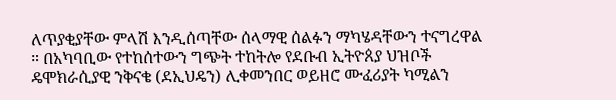ለጥያቂያቸው ምላሽ እንዲሰጣቸው ሰላማዊ ሰልፉን ማካሄዳቸውን ተናግረዋል ። በአካባቢው የተከሰተውን ግጭት ተከትሎ የደቡብ ኢትዮጰያ ህዝቦች ዴሞክራሲያዊ ንቅናቄ (ደኢህዴን) ሊቀመንበር ወይዘሮ ሙፈሪያት ካሚልን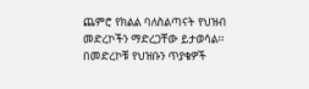ጨምሮ የክልል ባለስልጣናት የህዝብ መድረኮችን ማድረጋቸው ይታወሳል፡፡ በመድረኮቹ የህዝቡን ጥያቄዎች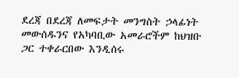ደረጃ በደረጃ ለመፍታት መንግስት ኃላፊነት መውሰዱንና የአካባቢው አመራሮችም ከህዝቡ ጋር ተቀራርበው እንዲሰሩ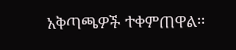አቅጣጫዎች ተቀምጠዋል፡፡